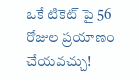ఒకే టికెట్ పై 56 రోజుల ప్రయాణం చేయవచ్చు!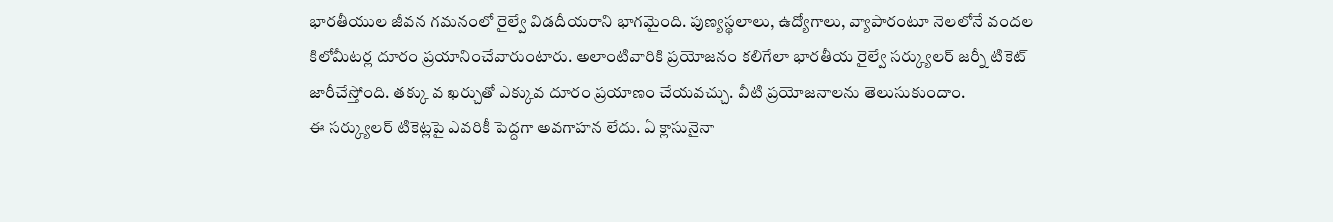భారతీయుల జీవన గమనంలో రైల్వే విడదీయరాని భాగమైంది. పుణ్యస్థలాలు, ఉద్యోగాలు, వ్యాపారంటూ నెలలోనే వందల కిలోమీటర్ల దూరం ప్రయానించేవారుంటారు. అలాంటివారికి ప్రయోజనం కలిగేలా భారతీయ రైల్వే సర్క్యులర్ జర్నీ టికెట్ జారీచేస్తోంది. తక్కు వ ఖర్చుతో ఎక్కువ దూరం ప్రయాణం చేయవచ్చు. వీటి ప్రయోజనాలను తెలుసుకుందాం.
ఈ సర్క్యులర్ టికెట్లపై ఎవరికీ పెద్దగా అవగాహన లేదు. ఏ క్లాసునైనా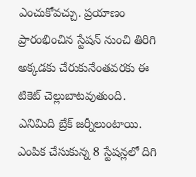ఎంచుకోవచ్చు. ప్రయాణం ప్రారంభించిన స్టేషన్ నుంచి తిరిగి అక్కడకు చేరుకునేంతవరకు ఈ టికెట్ చెల్లుబాటవుతుంది. ఎనిమిది బ్రేక్ జర్నీలుంటాయి. ఎంపిక చేసుకున్న 8 స్టేషన్లలో దిగి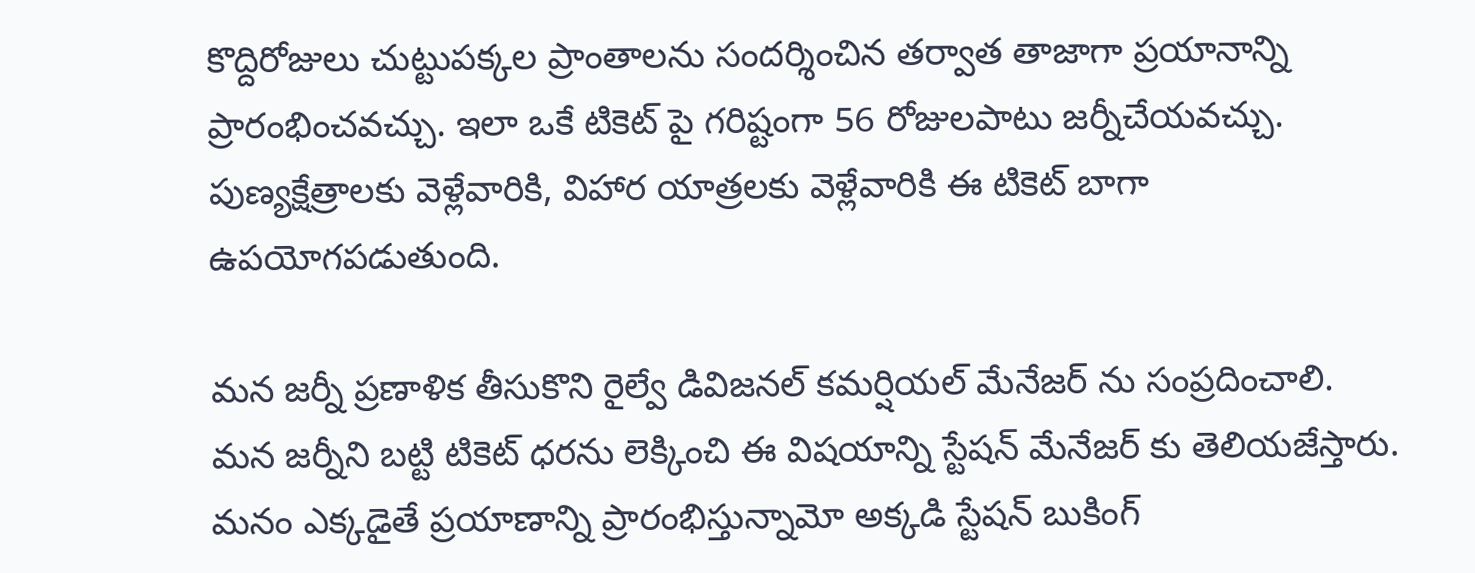కొద్దిరోజులు చుట్టుపక్కల ప్రాంతాలను సందర్శించిన తర్వాత తాజాగా ప్రయానాన్ని ప్రారంభించవచ్చు. ఇలా ఒకే టికెట్ పై గరిష్టంగా 56 రోజులపాటు జర్నీచేయవచ్చు. పుణ్యక్షేత్రాలకు వెళ్లేవారికి, విహార యాత్రలకు వెళ్లేవారికి ఈ టికెట్ బాగా ఉపయోగపడుతుంది.

మన జర్నీ ప్రణాళిక తీసుకొని రైల్వే డివిజనల్ కమర్షియల్ మేనేజర్ ను సంప్రదించాలి. మన జర్నీని బట్టి టికెట్ ధరను లెక్కించి ఈ విషయాన్ని స్టేషన్ మేనేజర్ కు తెలియజేస్తారు. మనం ఎక్కడైతే ప్రయాణాన్ని ప్రారంభిస్తున్నామో అక్కడి స్టేషన్ బుకింగ్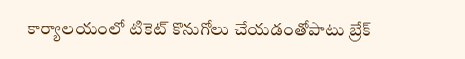కార్యాలయంలో టికెట్ కొనుగోలు చేయడంతోపాటు బ్రేక్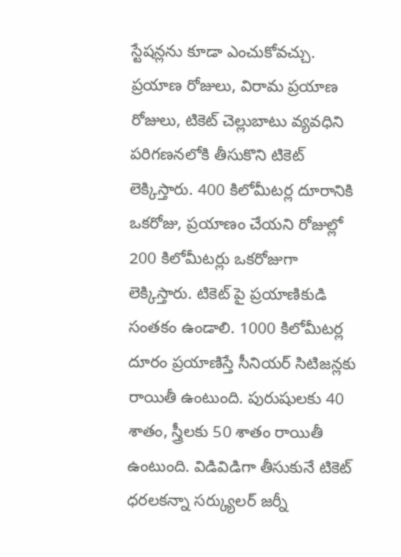స్టేషన్లను కూడా ఎంచుకోవచ్చు.
ప్రయాణ రోజులు, విరామ ప్రయాణ రోజులు, టికెట్ చెల్లుబాటు వ్యవధిని పరిగణనలోకి తీసుకొని టికెట్ లెక్కిస్తారు. 400 కిలోమీటర్ల దూరానికి ఒకరోజు, ప్రయాణం చేయని రోజుల్లో 200 కిలోమీటర్లు ఒకరోజుగా లెక్కిస్తారు. టికెట్ పై ప్రయాణికుడి సంతకం ఉండాలి. 1000 కిలోమీటర్ల దూరం ప్రయాణిస్తే సీనియర్ సిటిజన్లకు రాయితీ ఉంటుంది. పురుషులకు 40 శాతం, స్త్రీలకు 50 శాతం రాయితీ ఉంటుంది. విడివిడిగా తీసుకునే టికెట్ ధరలకన్నా సర్క్యులర్ జర్నీ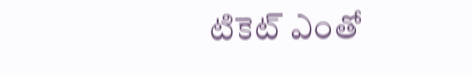టికెట్ ఎంతో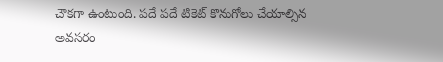చౌకగా ఉంటుంది. పదే పదే టికెట్ కొనుగోలు చేయాల్సిన అవసరం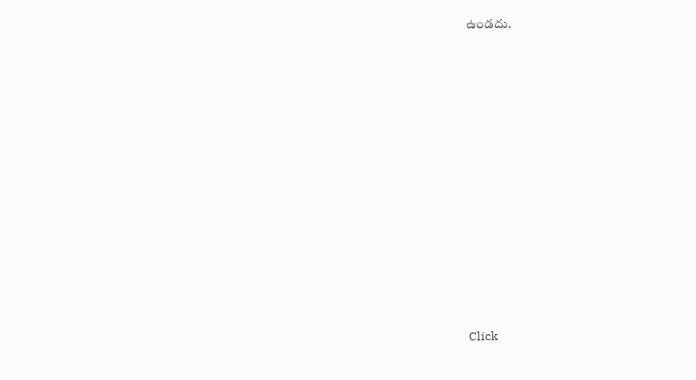ఉండదు.












Click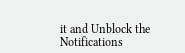it and Unblock the Notifications